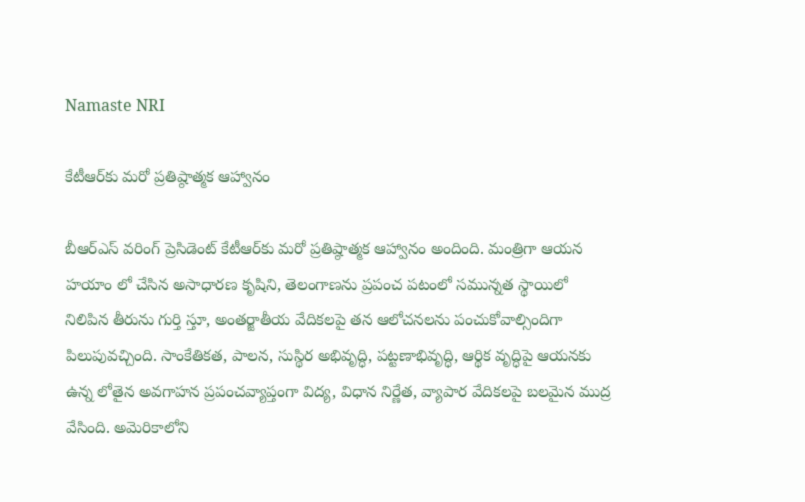Namaste NRI

కేటీఆర్‌కు మరో ప్రతిష్ఠాత్మక ఆహ్వానం

బీఆర్‌ఎస్‌ వరింగ్‌ ప్రెసిడెంట్‌ కేటీఆర్‌కు మరో ప్రతిష్ఠాత్మక ఆహ్వానం అందింది. మంత్రిగా ఆయన హయాం లో చేసిన అసాధారణ కృషిని, తెలంగాణను ప్రపంచ పటంలో సమున్నత స్థాయిలో నిలిపిన తీరును గుర్తి స్తూ, అంతర్జాతీయ వేదికలపై తన ఆలోచనలను పంచుకోవాల్సిందిగా పిలుపువచ్చింది. సాంకేతికత, పాలన, సుస్థిర అభివృద్ధి, పట్టణాభివృద్ధి, ఆర్థిక వృద్ధిపై ఆయనకు ఉన్న లోతైన అవగాహన ప్రపంచవ్యాప్తంగా విద్య, విధాన నిర్ణేత, వ్యాపార వేదికలపై బలమైన ముద్ర వేసింది. అమెరికాలోని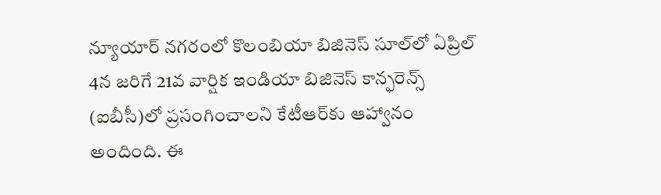న్యూయార్‌ నగరంలో కొలంబియా బిజినెస్‌ సూల్‌లో ఏప్రిల్‌ 4న జరిగే 21వ వార్షిక ఇండియా బిజినెస్‌ కాన్ఫరెన్స్‌ (ఐబీసీ)లో ప్రసంగించాలని కేటీఆర్‌కు ఆహ్వానం అందింది. ఈ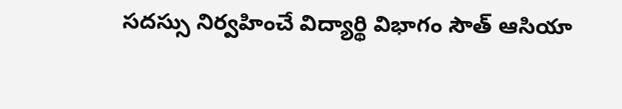సదస్సు నిర్వహించే విద్యార్థి విభాగం సౌత్‌ ఆసియా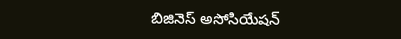బిజినెస్‌ అసోసియేషన్‌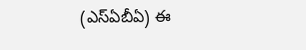(ఎస్‌ఏబీఏ) ఈ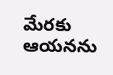మేరకు ఆయనను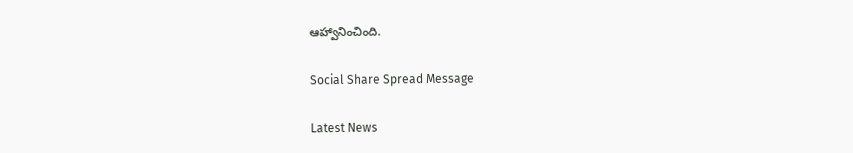ఆహ్వానించింది.

Social Share Spread Message

Latest News